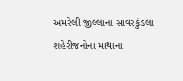અમરેલી જીલ્લાના સાવરકુંડલા શહેરીજનોના માથાના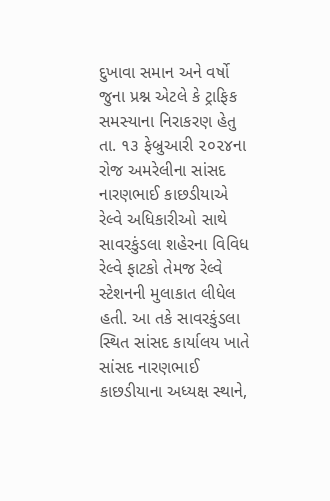દુખાવા સમાન અને વર્ષો જુના પ્રશ્ન એટલે કે ટ્રાફિક સમસ્યાના નિરાકરણ હેતુ તા. ૧૩ ફેબ્રુઆરી ૨૦૨૪ના રોજ અમરેલીના સાંસદ નારણભાઈ કાછડીયાએ રેલ્વે અધિકારીઓ સાથે સાવરકુંડલા શહેરના વિવિધ રેલ્વે ફાટકો તેમજ રેલ્વે સ્ટેશનની મુલાકાત લીધેલ હતી. આ તકે સાવરકુંડલા સ્થિત સાંસદ કાર્યાલય ખાતે સાંસદ નારણભાઈ કાછડીયાના અધ્યક્ષ સ્થાને,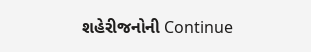શહેરીજનોની Continue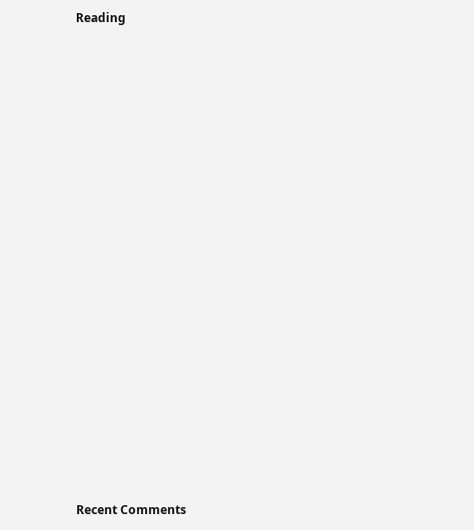Reading



















Recent Comments